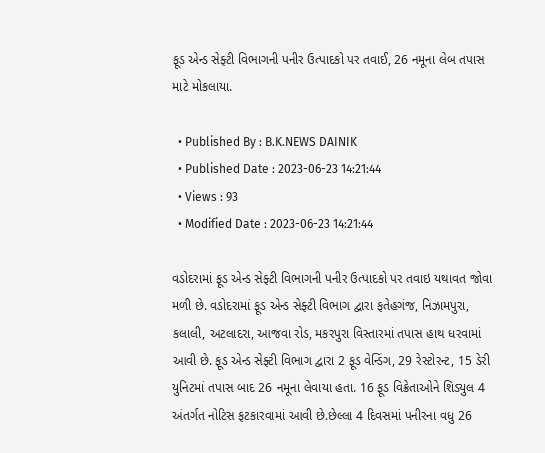ફૂડ એન્ડ સેફ્ટી વિભાગની પનીર ઉત્પાદકો પર તવાઈ, 26 નમૂના લેબ તપાસ માટે મોકલાયા.

  • Published By : B.K.NEWS DAINIK
  • Published Date : 2023-06-23 14:21:44
  • Views : 93
  • Modified Date : 2023-06-23 14:21:44

વડોદરામાં ફૂડ એન્ડ સેફ્ટી વિભાગની પનીર ઉત્પાદકો પર તવાઇ યથાવત જોવા મળી છે. વડોદરામાં ફૂડ એન્ડ સેફ્ટી વિભાગ દ્વારા ફતેહગંજ, નિઝામપુરા, કલાલી, અટલાદરા, આજવા રોડ, મકરપુરા વિસ્તારમાં તપાસ હાથ ધરવામાં આવી છે. ફૂડ એન્ડ સેફ્ટી વિભાગ દ્વારા 2 ફૂડ વેન્ડિંગ, 29 રેસ્ટોરન્ટ, 15 ડેરી યુનિટમાં તપાસ બાદ 26 નમૂના લેવાયા હતા. 16 ફૂડ વિક્રેતાઓને શિડ્યુલ 4 અંતર્ગત નોટિસ ફટકારવામાં આવી છે.છેલ્લા 4 દિવસમાં પનીરના વધુ 26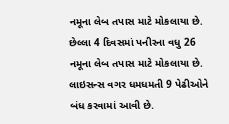નમૂના લેબ તપાસ માટે મોકલાયા છે. છેલ્લા 4 દિવસમાં પનીરના વધુ 26 નમૂના લેબ તપાસ માટે મોકલાયા છે. લાઇસન્સ વગર ધમધમતી 9 પેઢીઓને બંધ કરવામાં આવી છે.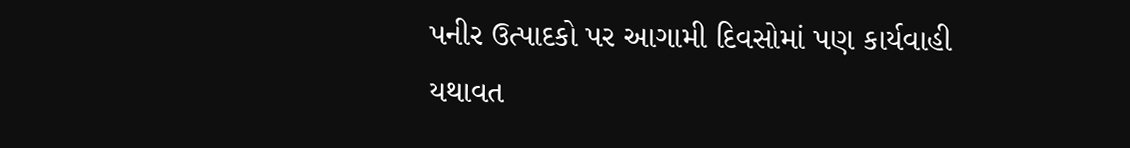પનીર ઉત્પાદકો પર આગામી દિવસોમાં પણ કાર્યવાહી યથાવત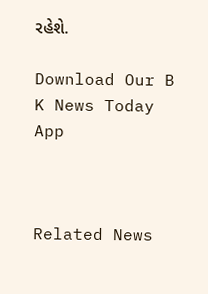રહેશે.

Download Our B K News Today App



Related News